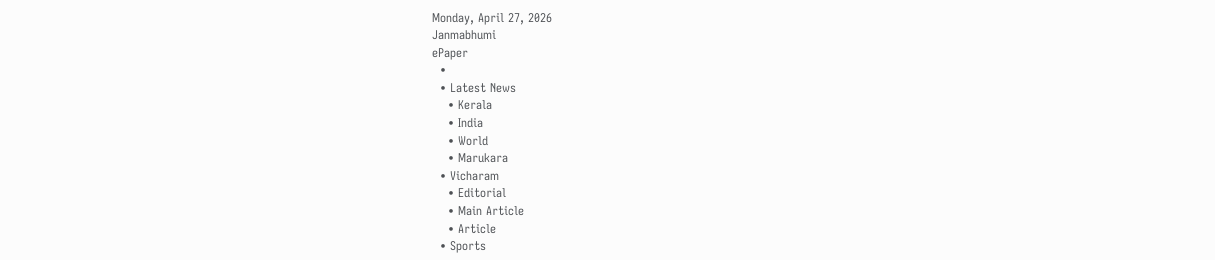Monday, April 27, 2026
Janmabhumi
ePaper
  •
  • Latest News
    • Kerala
    • India
    • World
    • Marukara
  • Vicharam
    • Editorial
    • Main Article
    • Article
  • Sports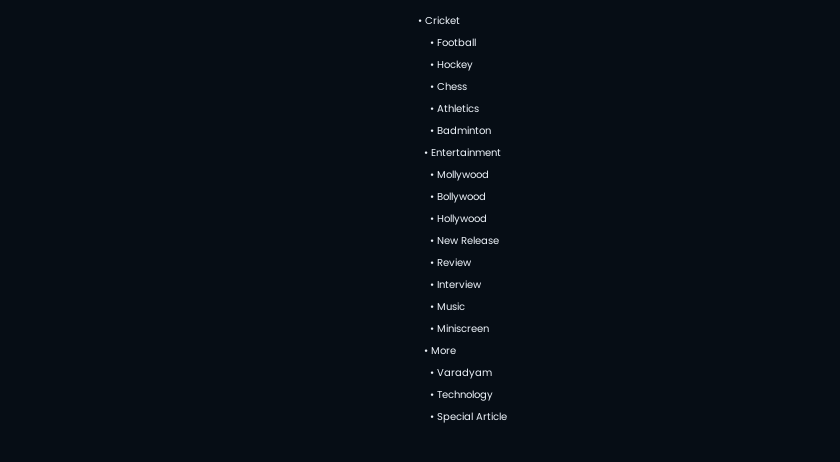• Cricket
    • Football
    • Hockey
    • Chess
    • Athletics
    • Badminton
  • Entertainment
    • Mollywood
    • Bollywood
    • Hollywood
    • New Release
    • Review
    • Interview
    • Music
    • Miniscreen
  • More
    • Varadyam
    • Technology
    • Special Article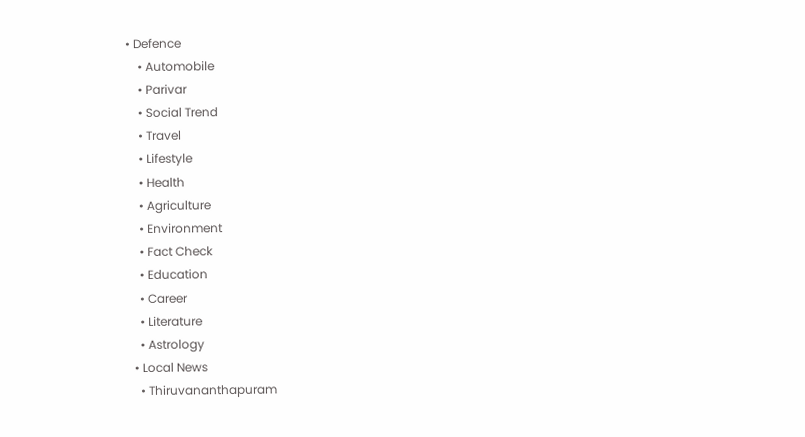• Defence
    • Automobile
    • Parivar
    • Social Trend
    • Travel
    • Lifestyle
    • Health
    • Agriculture
    • Environment
    • Fact Check
    • Education
    • Career
    • Literature
    • Astrology
  • Local News
    • Thiruvananthapuram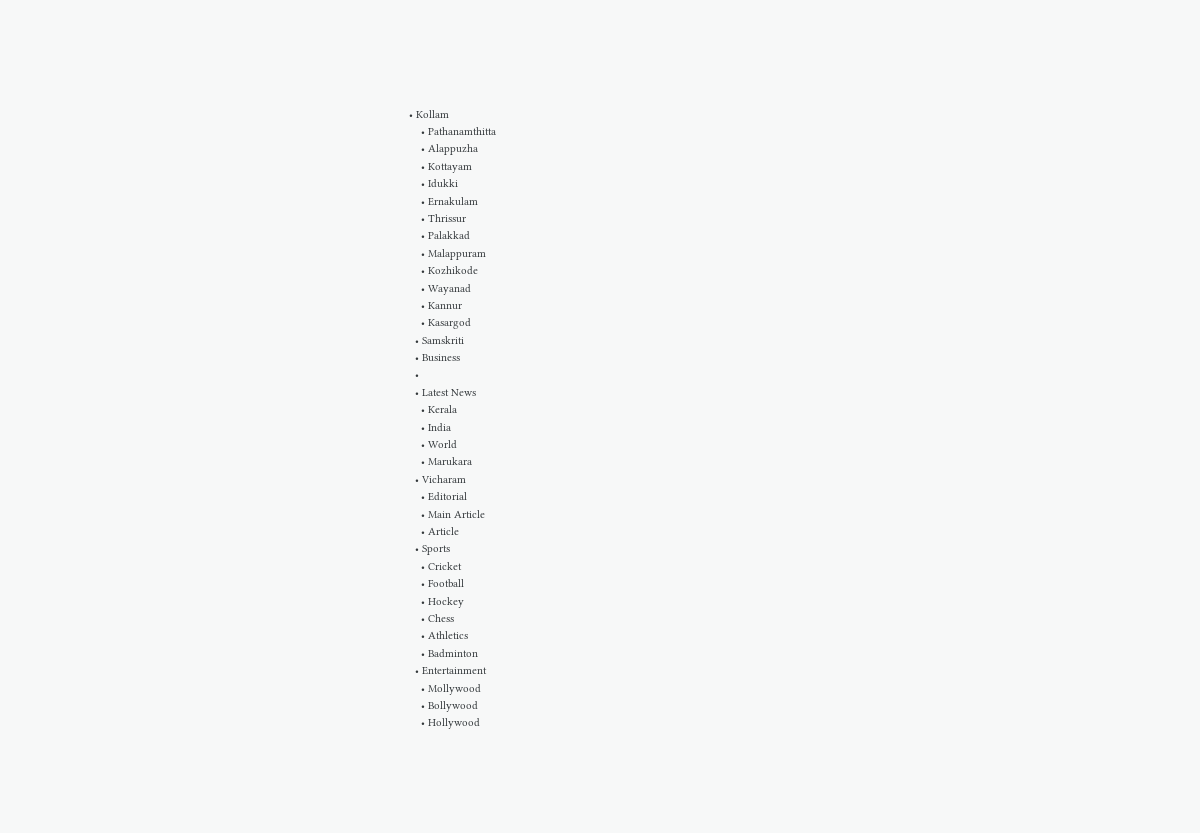• Kollam
    • Pathanamthitta
    • Alappuzha
    • Kottayam
    • Idukki
    • Ernakulam
    • Thrissur
    • Palakkad
    • Malappuram
    • Kozhikode
    • Wayanad
    • Kannur
    • Kasargod
  • Samskriti
  • Business
  •
  • Latest News
    • Kerala
    • India
    • World
    • Marukara
  • Vicharam
    • Editorial
    • Main Article
    • Article
  • Sports
    • Cricket
    • Football
    • Hockey
    • Chess
    • Athletics
    • Badminton
  • Entertainment
    • Mollywood
    • Bollywood
    • Hollywood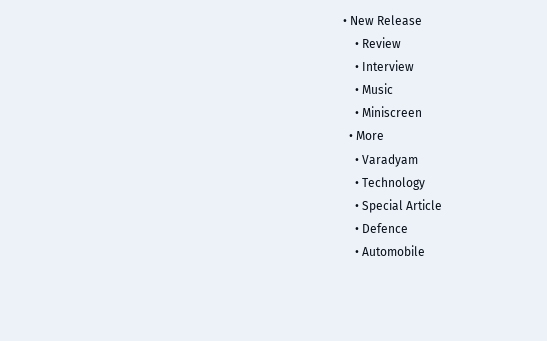• New Release
    • Review
    • Interview
    • Music
    • Miniscreen
  • More
    • Varadyam
    • Technology
    • Special Article
    • Defence
    • Automobile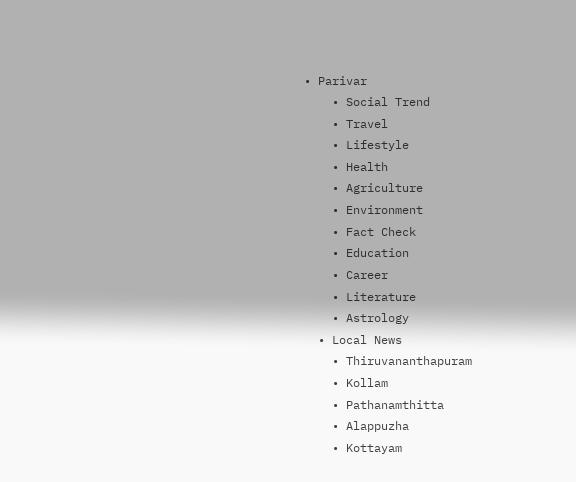• Parivar
    • Social Trend
    • Travel
    • Lifestyle
    • Health
    • Agriculture
    • Environment
    • Fact Check
    • Education
    • Career
    • Literature
    • Astrology
  • Local News
    • Thiruvananthapuram
    • Kollam
    • Pathanamthitta
    • Alappuzha
    • Kottayam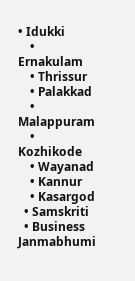• Idukki
    • Ernakulam
    • Thrissur
    • Palakkad
    • Malappuram
    • Kozhikode
    • Wayanad
    • Kannur
    • Kasargod
  • Samskriti
  • Business
Janmabhumi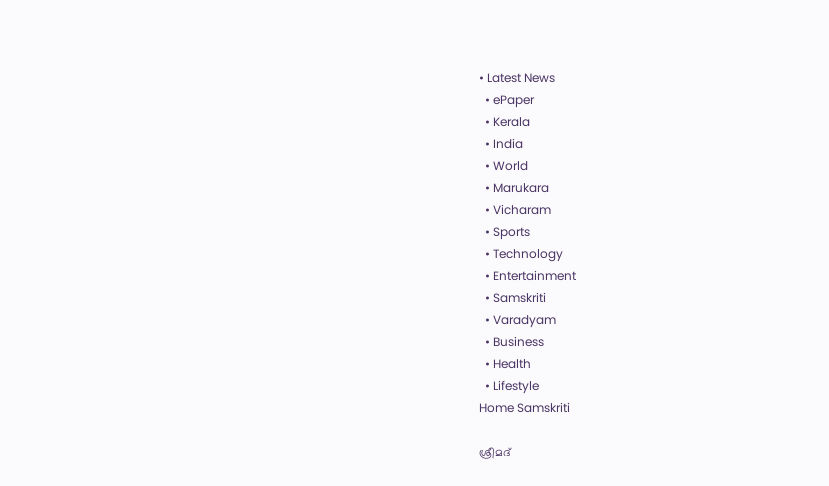• Latest News
  • ePaper
  • Kerala
  • India
  • World
  • Marukara
  • Vicharam
  • Sports
  • Technology
  • Entertainment
  • Samskriti
  • Varadyam
  • Business
  • Health
  • Lifestyle
Home Samskriti

ശ്രീമദ്‌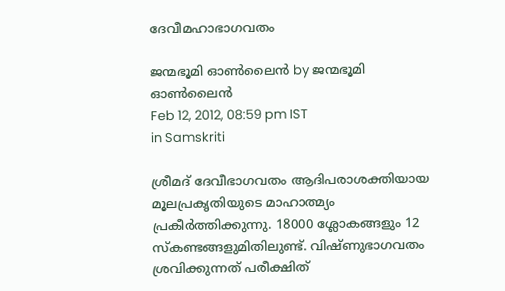ദേവീമഹാഭാഗവതം

ജന്മഭൂമി ഓണ്‍ലൈന്‍ by ജന്മഭൂമി ഓണ്‍ലൈന്‍
Feb 12, 2012, 08:59 pm IST
in Samskriti

ശ്രീമദ്‌ ദേവീഭാഗവതം ആദിപരാശക്തിയായ മൂലപ്രകൃതിയുടെ മാഹാത്മ്യം പ്രകീര്‍ത്തിക്കുന്നു. 18000 ശ്ലോകങ്ങളും 12 സ്കണ്ടങ്ങളുമിതിലുണ്ട്‌. വിഷ്ണുഭാഗവതം ശ്രവിക്കുന്നത്‌ പരീക്ഷിത്‌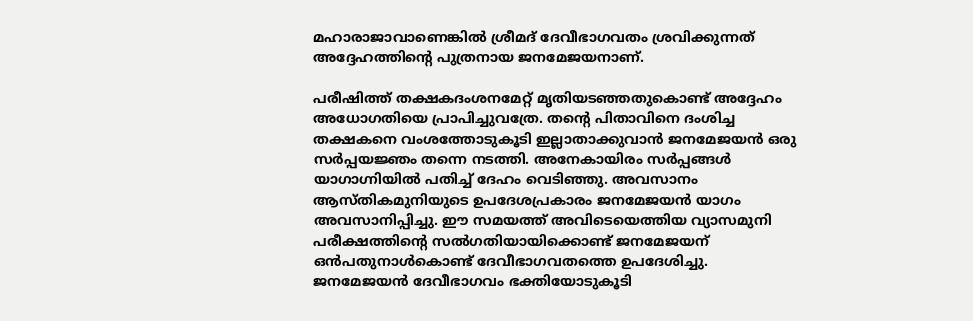മഹാരാജാവാണെങ്കില്‍ ശ്രീമദ്‌ ദേവീഭാഗവതം ശ്രവിക്കുന്നത്‌ അദ്ദേഹത്തിന്റെ പുത്രനായ ജനമേജയനാണ്‌.

പരീഷിത്ത്‌ തക്ഷകദംശനമേറ്റ്‌ മൃതിയടഞ്ഞതുകൊണ്ട്‌ അദ്ദേഹം അധോഗതിയെ പ്രാപിച്ചുവത്രേ. തന്റെ പിതാവിനെ ദംശിച്ച തക്ഷകനെ വംശത്തോടുകൂടി ഇല്ലാതാക്കുവാന്‍ ജനമേജയന്‍ ഒരു സര്‍പ്പയജ്ഞം തന്നെ നടത്തി. അനേകായിരം സര്‍പ്പങ്ങള്‍ യാഗാഗ്നിയില്‍ പതിച്ച്‌ ദേഹം വെടിഞ്ഞു. അവസാനം ആസ്തികമുനിയുടെ ഉപദേശപ്രകാരം ജനമേജയന്‍ യാഗം അവസാനിപ്പിച്ചു. ഈ സമയത്ത്‌ അവിടെയെത്തിയ വ്യാസമുനി പരീക്ഷത്തിന്റെ സല്‍ഗതിയായിക്കൊണ്ട്‌ ജനമേജയന്‌ ഒന്‍പതുനാള്‍കൊണ്ട്‌ ദേവീഭാഗവതത്തെ ഉപദേശിച്ചു. ജനമേജയന്‍ ദേവീഭാഗവം ഭക്തിയോടുകൂടി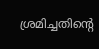ശ്രമിച്ചതിന്റെ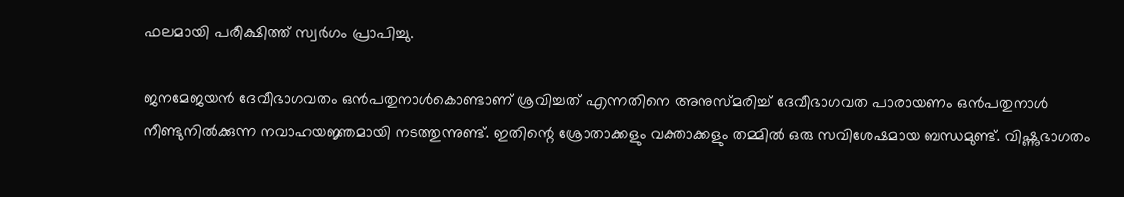ഫലമായി പരീക്ഷിത്ത്‌ സ്വര്‍ഗം പ്രാപിച്ചു.

ജനമേജയന്‍ ദേവീഭാഗവതം ഒന്‍പതുനാള്‍കൊണ്ടാണ്‌ ശ്രവിച്ചത്‌ എന്നതിനെ അനുസ്മരിച്ച്‌ ദേവീഭാഗവത പാരായണം ഒന്‍പതുനാള്‍ നീണ്ടുനില്‍ക്കുന്ന നവാഹയജ്ഞമായി നടത്തുന്നുണ്ട്‌. ഇതിന്റെ ശ്രോതാക്കളും വക്താക്കളും തമ്മില്‍ ഒരു സവിശേഷമായ ബന്ധമുണ്ട്‌. വിഷ്ണുഭാഗതം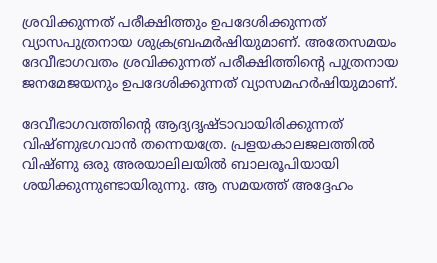ശ്രവിക്കുന്നത്‌ പരീക്ഷിത്തും ഉപദേശിക്കുന്നത്‌ വ്യാസപുത്രനായ ശുക്രബ്രഹ്മര്‍ഷിയുമാണ്‌. അതേസമയം ദേവീഭാഗവതം ശ്രവിക്കുന്നത്‌ പരീക്ഷിത്തിന്റെ പുത്രനായ ജനമേജയനും ഉപദേശിക്കുന്നത്‌ വ്യാസമഹര്‍ഷിയുമാണ്‌.

ദേവീഭാഗവത്തിന്റെ ആദ്യദൃഷ്ടാവായിരിക്കുന്നത്‌ വിഷ്ണുഭഗവാന്‍ തന്നെയത്രേ. പ്രളയകാലജലത്തില്‍ വിഷ്ണു ഒരു അരയാലിലയില്‍ ബാലരൂപിയായി ശയിക്കുന്നുണ്ടായിരുന്നു. ആ സമയത്ത്‌ അദ്ദേഹം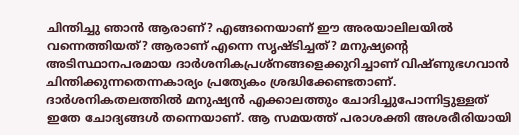ചിന്തിച്ചു ഞാന്‍ ആരാണ്‌? എങ്ങനെയാണ്‌ ഈ അരയാലിലയില്‍ വന്നെത്തിയത്‌? ആരാണ്‌ എന്നെ സൃഷ്ടിച്ചത്‌? മനുഷ്യന്റെ അടിസ്ഥാനപരമായ ദാര്‍ശനികപ്രശ്നങ്ങളെക്കുറിച്ചാണ്‌ വിഷ്ണുഭഗവാന്‍ ചിന്തിക്കുന്നതെന്നകാര്യം പ്രത്യേകം ശ്രദ്ധിക്കേണ്ടതാണ്‌. ദാര്‍ശനികതലത്തില്‍ മനുഷ്യന്‍ എക്കാലത്തും ചോദിച്ചുപോന്നിട്ടുള്ളത്‌ ഇതേ ചോദ്യങ്ങള്‍ തന്നെയാണ്‌. ആ സമയത്ത്‌ പരാശക്തി അശരീരിയായി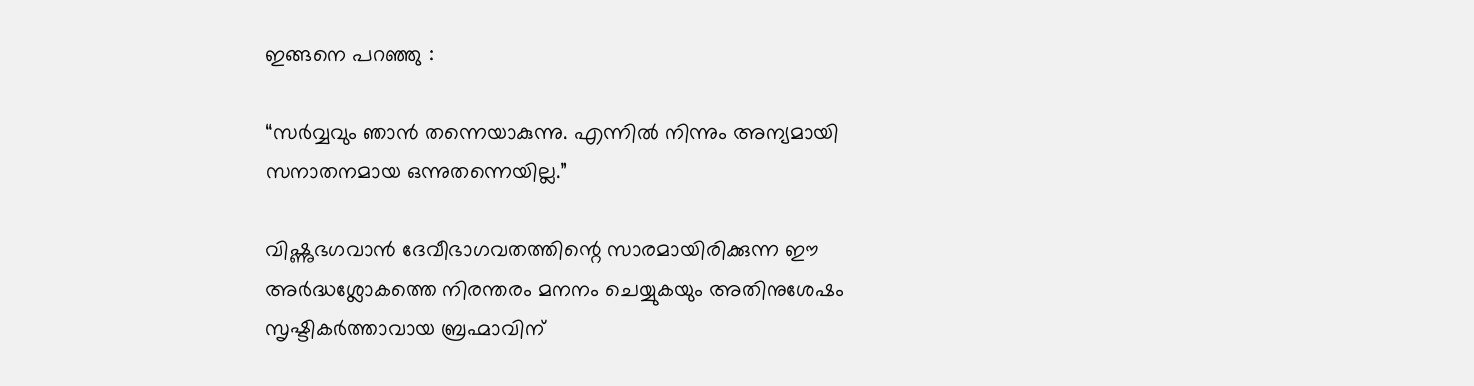ഇങ്ങനെ പറഞ്ഞു :

“സര്‍വ്വവും ഞാന്‍ തന്നെയാകുന്നു. എന്നില്‍ നിന്നും അന്യമായി സനാതനമായ ഒന്നുതന്നെയില്ല.”

വിഷ്ണുഭഗവാന്‍ ദേവീഭാഗവതത്തിന്റെ സാരമായിരിക്കുന്ന ഈ അര്‍ദ്ധശ്ലോകത്തെ നിരന്തരം മനനം ചെയ്യുകയും അതിനുശേഷം സൃഷ്ടികര്‍ത്താവായ ബ്രഹ്മാവിന്‌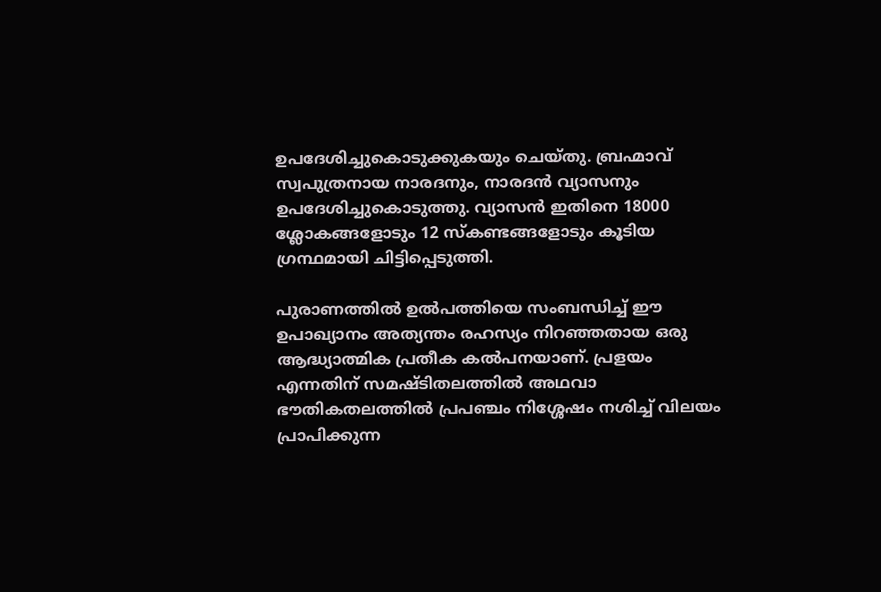ഉപദേശിച്ചുകൊടുക്കുകയും ചെയ്തു. ബ്രഹ്മാവ്‌ സ്വപുത്രനായ നാരദനും, നാരദന്‍ വ്യാസനും ഉപദേശിച്ചുകൊടുത്തു. വ്യാസന്‍ ഇതിനെ 18000 ശ്ലോകങ്ങളോടും 12 സ്കണ്ടങ്ങളോടും കൂടിയ ഗ്രന്ഥമായി ചിട്ടിപ്പെടുത്തി.

പുരാണത്തില്‍ ഉല്‍പത്തിയെ സംബന്ധിച്ച്‌ ഈ ഉപാഖ്യാനം അത്യന്തം രഹസ്യം നിറഞ്ഞതായ ഒരു ആദ്ധ്യാത്മിക പ്രതീക കല്‍പനയാണ്‌. പ്രളയം എന്നതിന്‌ സമഷ്ടിതലത്തില്‍ അഥവാ ഭൗതികതലത്തില്‍ പ്രപഞ്ചം നിശ്ശേഷം നശിച്ച്‌ വിലയം പ്രാപിക്കുന്ന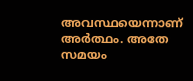അവസ്ഥയെന്നാണ്‌ അര്‍ത്ഥം. അതേ സമയം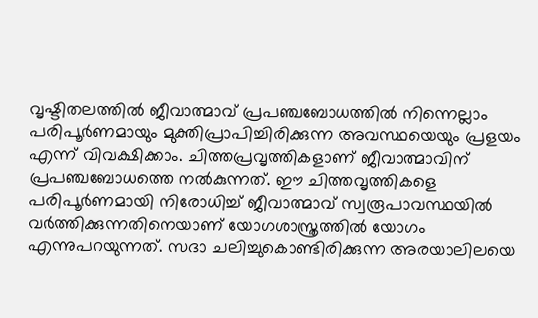വൃഷ്ടിതലത്തില്‍ ജീവാത്മാവ്‌ പ്രപഞ്ചബോധത്തില്‍ നിന്നെല്ലാം പരിപൂര്‍ണമായും മുക്തിപ്രാപിച്ചിരിക്കുന്ന അവസ്ഥയെയും പ്രളയം എന്ന്‌ വിവക്ഷിക്കാം. ചിത്തപ്രവൃത്തികളാണ്‌ ജീവാത്മാവിന്‌ പ്രപഞ്ചബോധത്തെ നല്‍കുന്നത്‌. ഈ ചിത്തവൃത്തികളെ പരിപൂര്‍ണമായി നിരോധിച്ച്‌ ജീവാത്മാവ്‌ സ്വരൂപാവസ്ഥയില്‍ വര്‍ത്തിക്കുന്നതിനെയാണ്‌ യോഗശാസ്ത്രത്തില്‍ യോഗം എന്നുപറയുന്നത്‌. സദാ ചലിച്ചുകൊണ്ടിരിക്കുന്ന അരയാലിലയെ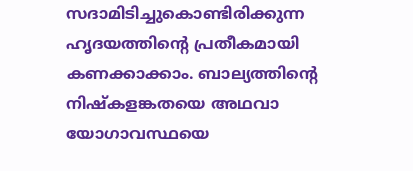സദാമിടിച്ചുകൊണ്ടിരിക്കുന്ന ഹൃദയത്തിന്റെ പ്രതീകമായി കണക്കാക്കാം. ബാല്യത്തിന്റെ നിഷ്കളങ്കതയെ അഥവാ യോഗാവസ്ഥയെ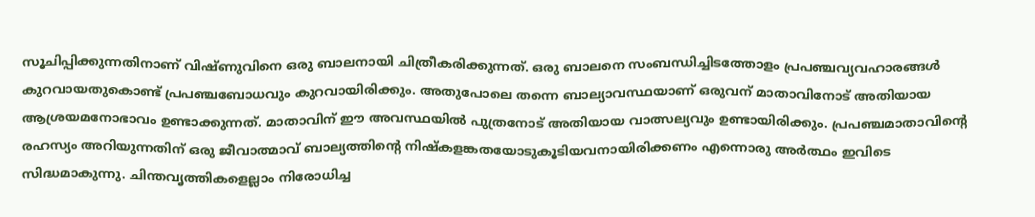സൂചിപ്പിക്കുന്നതിനാണ്‌ വിഷ്ണുവിനെ ഒരു ബാലനായി ചിത്രീകരിക്കുന്നത്‌. ഒരു ബാലനെ സംബന്ധിച്ചിടത്തോളം പ്രപഞ്ചവ്യവഹാരങ്ങള്‍ കുറവായതുകൊണ്ട്‌ പ്രപഞ്ചബോധവും കുറവായിരിക്കും. അതുപോലെ തന്നെ ബാല്യാവസ്ഥയാണ്‌ ഒരുവന്‌ മാതാവിനോട്‌ അതിയായ ആശ്രയമനോഭാവം ഉണ്ടാക്കുന്നത്‌. മാതാവിന്‌ ഈ അവസ്ഥയില്‍ പുത്രനോട്‌ അതിയായ വാത്സല്യവും ഉണ്ടായിരിക്കും. പ്രപഞ്ചമാതാവിന്റെ രഹസ്യം അറിയുന്നതിന്‌ ഒരു ജീവാത്മാവ്‌ ബാല്യത്തിന്റെ നിഷ്കളങ്കതയോടുകൂടിയവനായിരിക്കണം എന്നൊരു അര്‍ത്ഥം ഇവിടെ സിദ്ധമാകുന്നു. ചിന്തവൃത്തികളെല്ലാം നിരോധിച്ച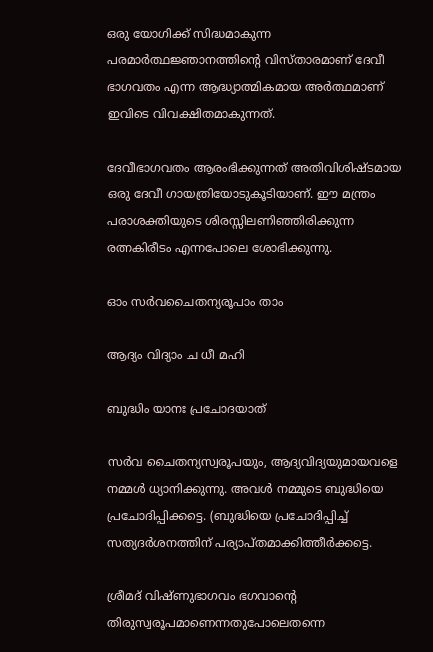ഒരു യോഗിക്ക്‌ സിദ്ധമാകുന്ന പരമാര്‍ത്ഥജ്ഞാനത്തിന്റെ വിസ്താരമാണ്‌ ദേവീ ഭാഗവതം എന്ന ആദ്ധ്യാത്മികമായ അര്‍ത്ഥമാണ്‌ ഇവിടെ വിവക്ഷിതമാകുന്നത്‌.

ദേവീഭാഗവതം ആരംഭിക്കുന്നത്‌ അതിവിശിഷ്ടമായ ഒരു ദേവീ ഗായത്രിയോടുകൂടിയാണ്‌. ഈ മന്ത്രം പരാശക്തിയുടെ ശിരസ്സിലണിഞ്ഞിരിക്കുന്ന രത്നകിരീടം എന്നപോലെ ശോഭിക്കുന്നു.

ഓം സര്‍വചൈതന്യരൂപാം താം

ആദ്യം വിദ്യാം ച ധീ മഹി

ബുദ്ധിം യാനഃ പ്രചോദയാത്‌

സര്‍വ ചൈതന്യസ്വരൂപയും, ആദ്യവിദ്യയുമായവളെ നമ്മള്‍ ധ്യാനിക്കുന്നു. അവള്‍ നമ്മുടെ ബുദ്ധിയെ പ്രചോദിപ്പിക്കട്ടെ. (ബുദ്ധിയെ പ്രചോദിപ്പിച്ച്‌ സത്യദര്‍ശനത്തിന്‌ പര്യാപ്തമാക്കിത്തീര്‍ക്കട്ടെ.

ശ്രീമദ്‌ വിഷ്ണുഭാഗവം ഭഗവാന്റെ തിരുസ്വരൂപമാണെന്നതുപോലെതന്നെ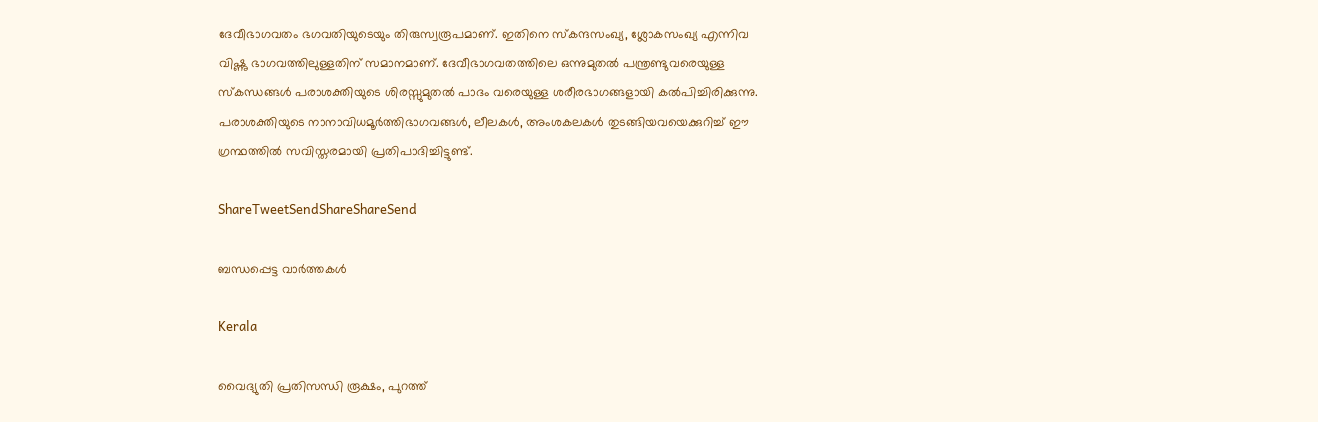ദേവീഭാഗവതം ഭഗവതിയുടെയും തിരുസ്വരൂപമാണ്‌. ഇതിനെ സ്കന്ദസംഖ്യ, ശ്ലോകസംഖ്യ എന്നിവ വിഷ്ണു ഭാഗവത്തിലുള്ളതിന്‌ സമാനമാണ്‌. ദേവീഭാഗവതത്തിലെ ഒന്നുമുതല്‍ പന്ത്രണ്ടുവരെയുള്ള സ്കന്ധങ്ങള്‍ പരാശക്തിയുടെ ശിരസ്സുമുതല്‍ പാദം വരെയുള്ള ശരീരഭാഗങ്ങളായി കല്‍പിച്ചിരിക്കുന്നു. പരാശക്തിയുടെ നാനാവിധമൂര്‍ത്തിഭാഗവങ്ങള്‍, ലീലകള്‍, അംശകലകള്‍ തുടങ്ങിയവയെക്കുറിച്ച്‌ ഈ ഗ്രന്ഥത്തില്‍ സവിസ്തരമായി പ്രതിപാദിച്ചിട്ടുണ്ട്‌.

ShareTweetSendShareShareSend

ബന്ധപ്പെട്ട വാര്‍ത്തകള്‍

Kerala

വൈദ്യുതി പ്രതിസന്ധി രൂക്ഷം, പുറത്ത്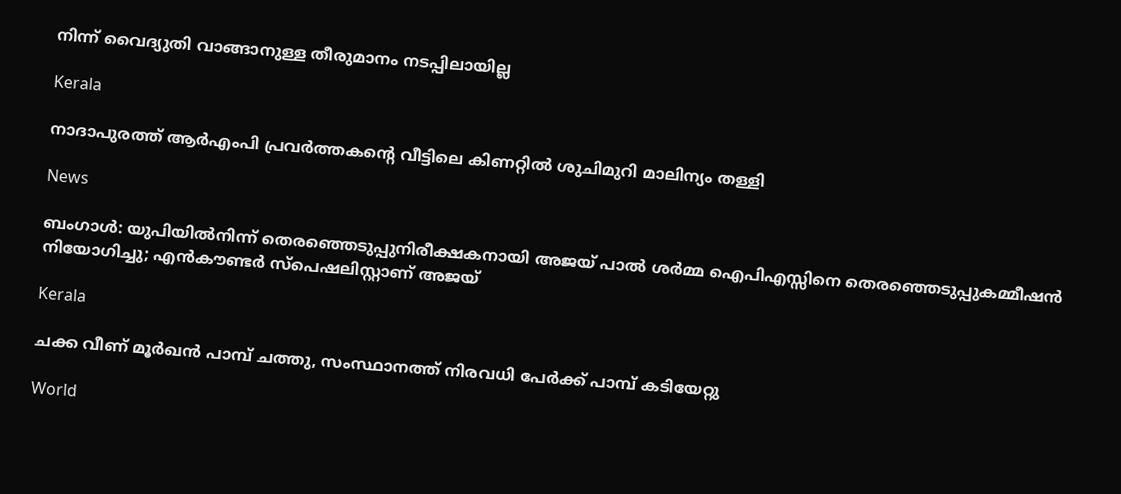നിന്ന് വൈദ്യുതി വാങ്ങാനുള്ള തീരുമാനം നടപ്പിലായില്ല

Kerala

നാദാപുരത്ത് ആര്‍എംപി പ്രവര്‍ത്തകന്റെ വീട്ടിലെ കിണറ്റില്‍ ശുചിമുറി മാലിന്യം തള്ളി

News

ബംഗാൾ: യുപിയിൽനിന്ന് തെരഞ്ഞെടുപ്പുനിരീക്ഷകനായി അജയ് പാൽ ശർമ്മ ഐപിഎസ്സിനെ തെരഞ്ഞെടുപ്പുകമ്മീഷൻ നിയോഗിച്ചു; എൻകൗണ്ടർ സ്‌പെഷലിസ്റ്റാണ് അജയ്

Kerala

ചക്ക വീണ് മൂര്‍ഖന്‍ പാമ്പ് ചത്തു, സംസ്ഥാനത്ത് നിരവധി പേര്‍ക്ക് പാമ്പ് കടിയേറ്റു

World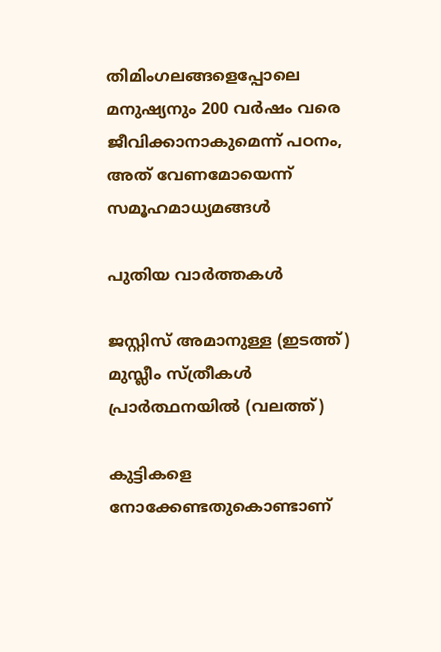തിമിംഗലങ്ങളെപ്പോലെ മനുഷ്യനും 200 വര്‍ഷം വരെ ജീവിക്കാനാകുമെന്ന് പഠനം, അത് വേണമോയെന്ന് സമൂഹമാധ്യമങ്ങള്‍

പുതിയ വാര്‍ത്തകള്‍

ജസ്റ്റിസ് അമാനുള്ള (ഇടത്ത്) മുസ്ലീം സ്ത്രീകള്‍ പ്രാര്‍ത്ഥനയില്‍ (വലത്ത്)

കുട്ടികളെ നോക്കേണ്ടതുകൊണ്ടാണ്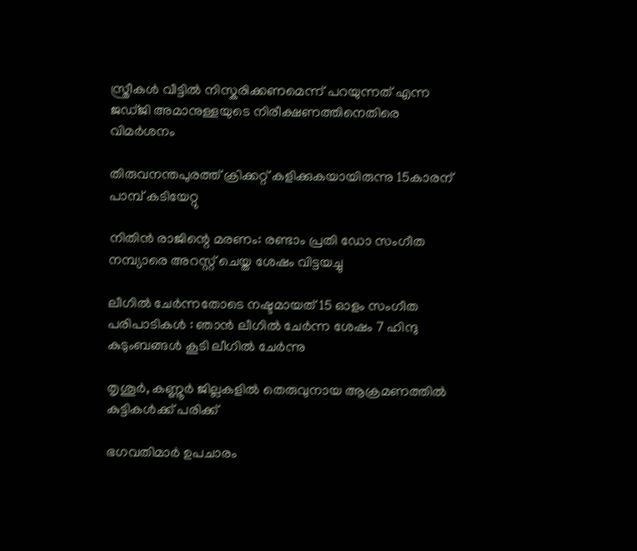സ്ത്രീകള്‍ വീട്ടില്‍ നിസ്കരിക്കണമെന്ന് പറയുന്നത് എന്ന ജഡ്ജി അമാനുള്ളയുടെ നിരീക്ഷണത്തിനെതിരെ വിമര്‍ശനം

തിരുവനന്തപുരത്ത് ക്രിക്കറ്റ് കളിക്കുകയായിരുന്നു 15കാരന് പാമ്പ് കടിയേറ്റു

നിതിന്‍ രാജിന്റെ മരണം: രണ്ടാം പ്രതി ഡോ സംഗീത നമ്പ്യാരെ അറസ്റ്റ് ചെയ്ത ശേഷം വിട്ടയച്ചു

ലീഗിൽ ചേർന്നതോടെ നഷ്ടമായത് 15 ഓളം സംഗീത പരിപാടികൾ : ഞാൻ ലീഗിൽ ചേർന്ന ശേഷം 7 ഹിന്ദു കുടുംബങ്ങൾ കൂടി ലീഗിൽ ചേർന്നു

തൃശൂര്‍, കണ്ണൂര്‍ ജില്ലകളില്‍ തെരുവുനായ ആക്രമണത്തില്‍ കുട്ടികള്‍ക്ക് പരിക്ക്

ഭഗവതിമാര്‍ ഉപചാരം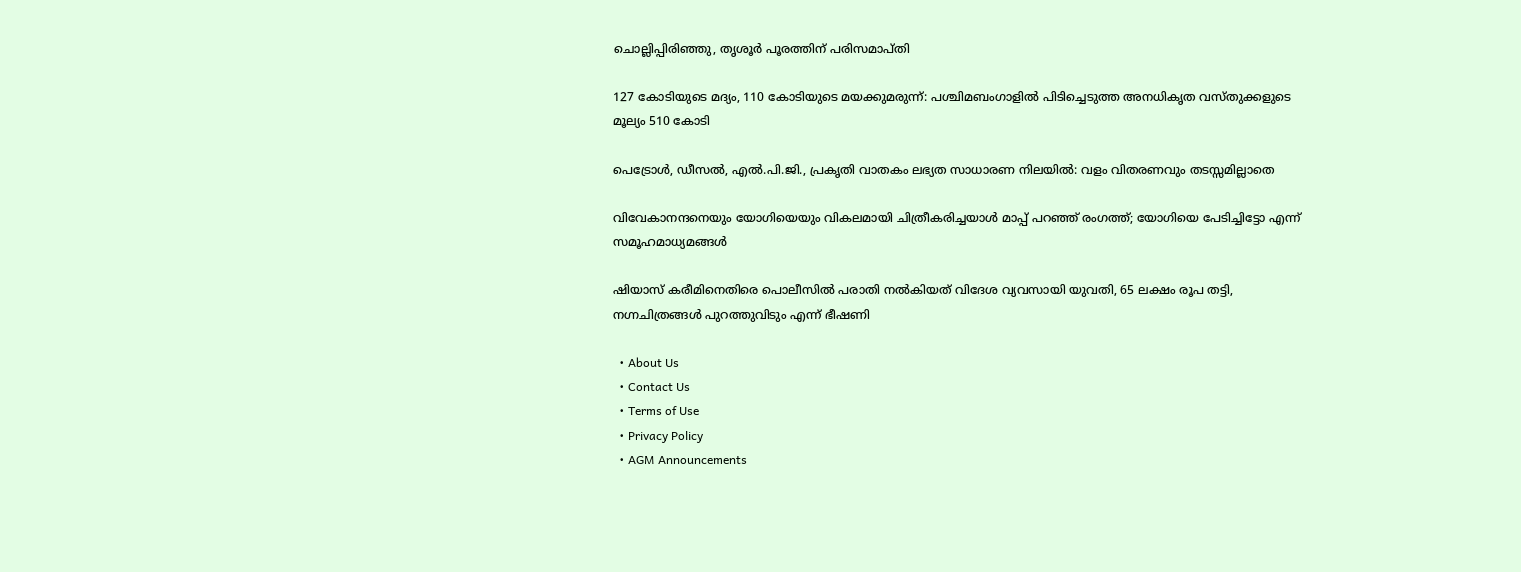ചൊല്ലിപ്പിരിഞ്ഞു, തൃശൂര്‍ പൂരത്തിന് പരിസമാപ്തി

127 കോടിയുടെ മദ്യം, 110 കോടിയുടെ മയക്കുമരുന്ന്: പശ്ചിമബംഗാളിൽ പിടിച്ചെടുത്ത അനധികൃത വസ്തുക്കളുടെ മൂല്യം 510 കോടി

പെട്രോൾ, ഡീസൽ, എൽ.പി.ജി., പ്രകൃതി വാതകം ലഭ്യത സാധാരണ നിലയിൽ: വളം വിതരണവും തടസ്സമില്ലാതെ

വിവേകാനന്ദനെയും യോഗിയെയും വികലമായി ചിത്രീകരിച്ചയാള്‍ മാപ്പ് പറഞ്ഞ് രംഗത്ത്; യോഗിയെ പേടിച്ചിട്ടോ എന്ന് സമൂഹമാധ്യമങ്ങള്‍

ഷിയാസ് കരീമിനെതിരെ പൊലീസില്‍ പരാതി നല്‍കിയത് വിദേശ വ്യവസായി യുവതി, 65 ലക്ഷം രൂപ തട്ടി, നഗ്നചിത്രങ്ങള്‍ പുറത്തുവിടും എന്ന് ഭീഷണി

  • About Us
  • Contact Us
  • Terms of Use
  • Privacy Policy
  • AGM Announcements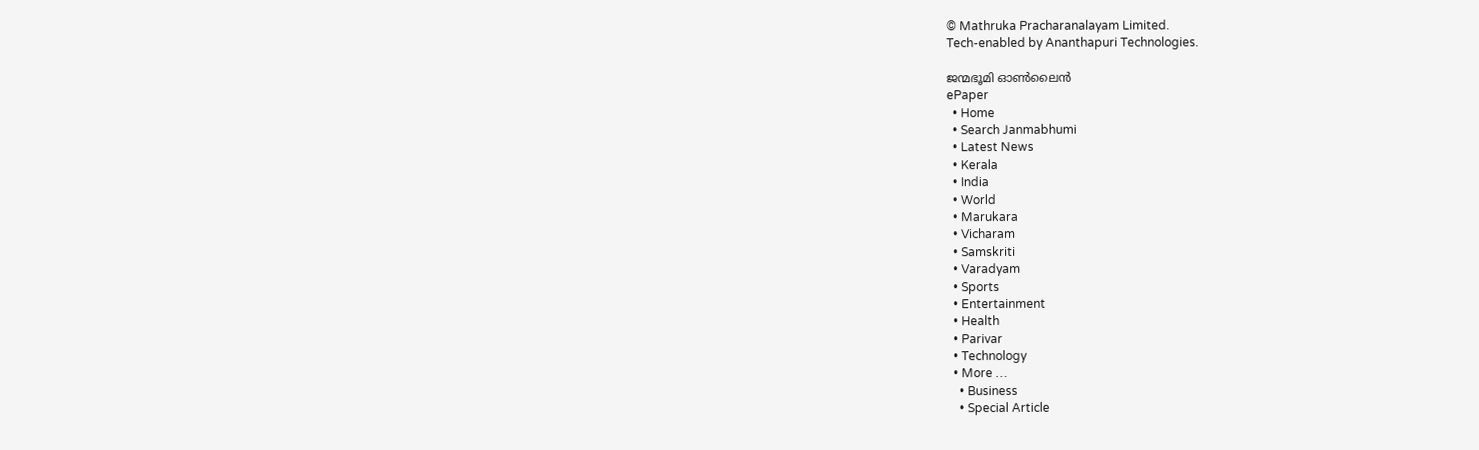© Mathruka Pracharanalayam Limited.
Tech-enabled by Ananthapuri Technologies.

ജന്മഭൂമി ഓണ്‍ലൈന്‍
ePaper
  • Home
  • Search Janmabhumi
  • Latest News
  • Kerala
  • India
  • World
  • Marukara
  • Vicharam
  • Samskriti
  • Varadyam
  • Sports
  • Entertainment
  • Health
  • Parivar
  • Technology
  • More …
    • Business
    • Special Article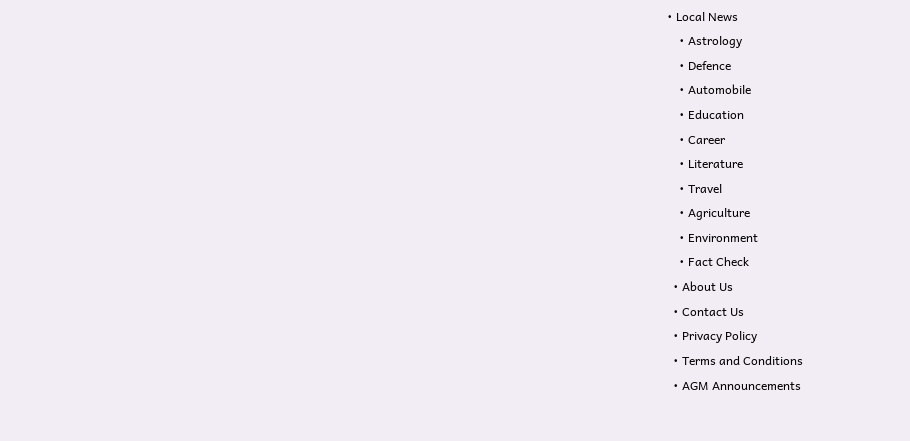• Local News
    • Astrology
    • Defence
    • Automobile
    • Education
    • Career
    • Literature
    • Travel
    • Agriculture
    • Environment
    • Fact Check
  • About Us
  • Contact Us
  • Privacy Policy
  • Terms and Conditions
  • AGM Announcements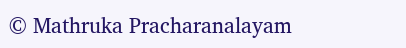© Mathruka Pracharanalayam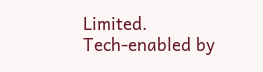Limited.
Tech-enabled by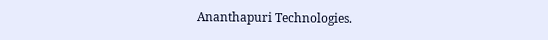Ananthapuri Technologies.